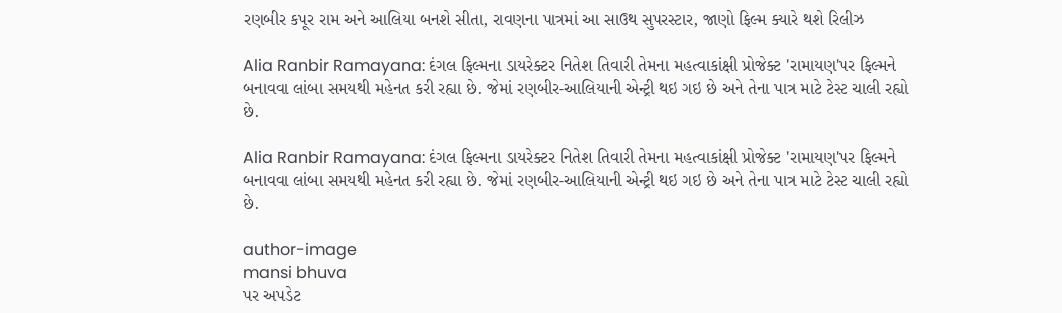રણબીર કપૂર રામ અને આલિયા બનશે સીતા, રાવણના પાત્રમાં આ સાઉથ સુપરસ્ટાર, જાણો ફિલ્મ ક્યારે થશે રિલીઝ

Alia Ranbir Ramayana: દંગલ ફિલ્મના ડાયરેક્ટર નિતેશ તિવારી તેમના મહત્વાકાંક્ષી પ્રોજેક્ટ 'રામાયણ'પર ફિલ્મને બનાવવા લાંબા સમયથી મહેનત કરી રહ્યા છે. જેમાં રણબીર-આલિયાની એન્ટ્રી થઇ ગઇ છે અને તેના પાત્ર માટે ટેસ્ટ ચાલી રહ્યો છે.

Alia Ranbir Ramayana: દંગલ ફિલ્મના ડાયરેક્ટર નિતેશ તિવારી તેમના મહત્વાકાંક્ષી પ્રોજેક્ટ 'રામાયણ'પર ફિલ્મને બનાવવા લાંબા સમયથી મહેનત કરી રહ્યા છે. જેમાં રણબીર-આલિયાની એન્ટ્રી થઇ ગઇ છે અને તેના પાત્ર માટે ટેસ્ટ ચાલી રહ્યો છે.

author-image
mansi bhuva
પર અપડેટ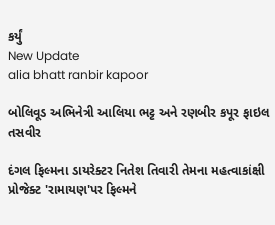કર્યું
New Update
alia bhatt ranbir kapoor

બોલિવૂડ અભિનેત્રી આલિયા ભટ્ટ અને રણબીર કપૂર ફાઇલ તસવીર

દંગલ ફિલ્મના ડાયરેક્ટર નિતેશ તિવારી તેમના મહત્વાકાંક્ષી પ્રોજેક્ટ 'રામાયણ'પર ફિલ્મને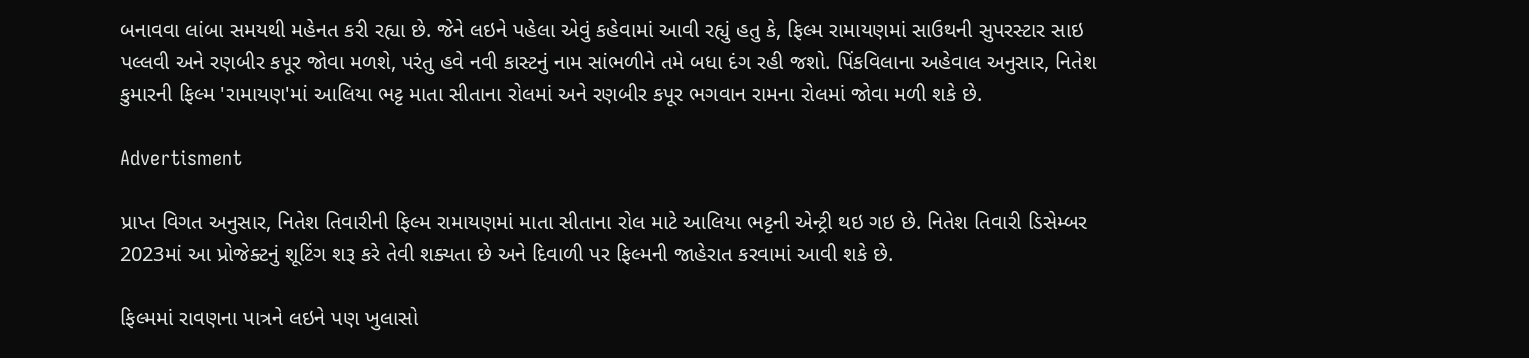બનાવવા લાંબા સમયથી મહેનત કરી રહ્યા છે. જેને લઇને પહેલા એવું કહેવામાં આવી રહ્યું હતુ કે, ફિલ્મ રામાયણમાં સાઉથની સુપરસ્ટાર સાઇ પલ્લવી અને રણબીર કપૂર જોવા મળશે, પરંતુ હવે નવી કાસ્ટનું નામ સાંભળીને તમે બધા દંગ રહી જશો. પિંકવિલાના અહેવાલ અનુસાર, નિતેશ કુમારની ફિલ્મ 'રામાયણ'માં આલિયા ભટ્ટ માતા સીતાના રોલમાં અને રણબીર કપૂર ભગવાન રામના રોલમાં જોવા મળી શકે છે.

Advertisment

પ્રાપ્ત વિગત અનુસાર, નિતેશ તિવારીની ફિલ્મ રામાયણમાં માતા સીતાના રોલ માટે આલિયા ભટ્ટની એન્ટ્રી થઇ ગઇ છે. નિતેશ તિવારી ડિસેમ્બર 2023માં આ પ્રોજેક્ટનું શૂટિંગ શરૂ કરે તેવી શક્યતા છે અને દિવાળી પર ફિલ્મની જાહેરાત કરવામાં આવી શકે છે.

ફિલ્મમાં રાવણના પાત્રને લઇને પણ ખુલાસો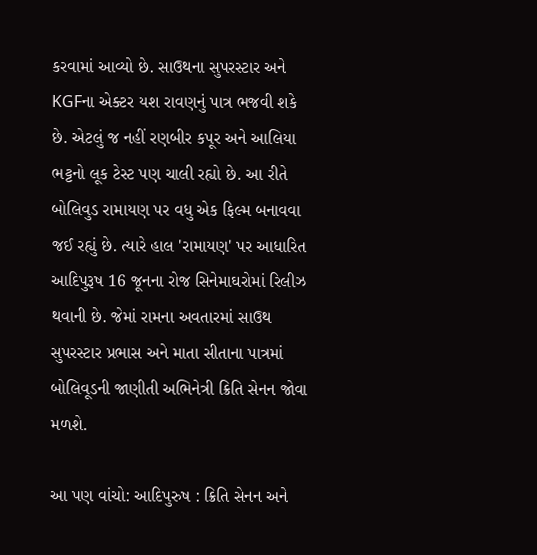કરવામાં આવ્યો છે. સાઉથના સુપરસ્ટાર અને KGFના એક્ટર યશ રાવણનું પાત્ર ભજવી શકે છે. એટલું જ નહીં રણબીર કપૂર અને આલિયા ભટ્ટનો લૂક ટેસ્ટ પણ ચાલી રહ્યો છે. આ રીતે બોલિવુડ રામાયણ પર વધુ એક ફિલ્મ બનાવવા જઈ રહ્યું છે. ત્યારે હાલ 'રામાયણ' પર આધારિત આદિપુરૂષ 16 જૂનના રોજ સિનેમાઘરોમાં રિલીઝ થવાની છે. જેમાં રામના અવતારમાં સાઉથ સુપરસ્ટાર પ્રભાસ અને માતા સીતાના પાત્રમાં બોલિવૂડની જાણીતી અભિનેત્રી ક્રિતિ સેનન જોવા મળશે.

આ પણ વાંચો: આદિપુરુષ : ક્રિતિ સેનન અને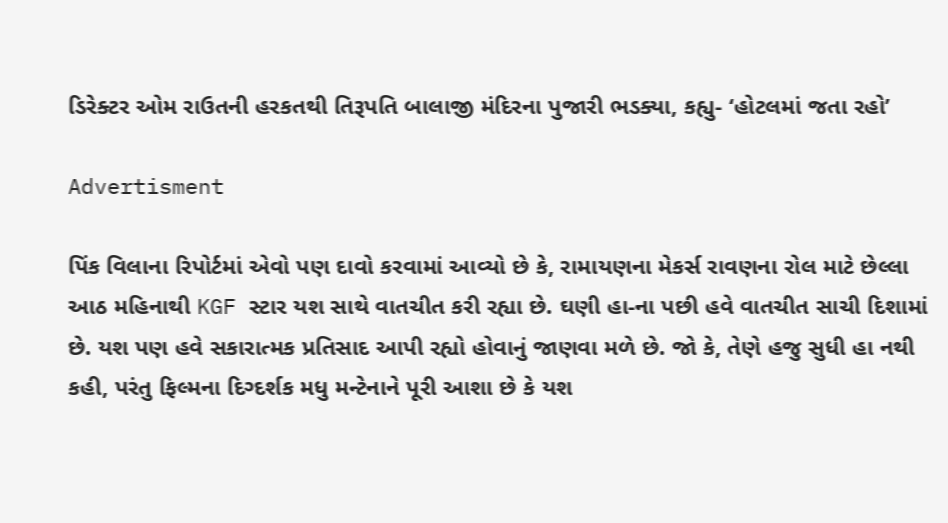ડિરેક્ટર ઓમ રાઉતની હરકતથી તિરૂપતિ બાલાજી મંદિરના પુજારી ભડક્યા, કહ્યુ- ‘હોટલમાં જતા રહો’

Advertisment

પિંક વિલાના રિપોર્ટમાં એવો પણ દાવો કરવામાં આવ્યો છે કે, રામાયણના મેકર્સ રાવણના રોલ માટે છેલ્લા આઠ મહિનાથી KGF સ્ટાર યશ સાથે વાતચીત કરી રહ્યા છે. ઘણી હા-ના પછી હવે વાતચીત સાચી દિશામાં છે. યશ પણ હવે સકારાત્મક પ્રતિસાદ આપી રહ્યો હોવાનું જાણવા મળે છે. જો કે, તેણે હજુ સુધી હા નથી કહી, પરંતુ ફિલ્મના દિગ્દર્શક મધુ મન્ટેનાને પૂરી આશા છે કે યશ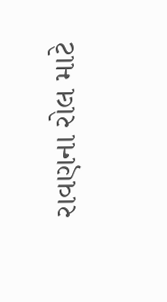રાવણના રોલ માટે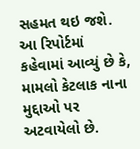સહમત થઇ જશે. આ રિપોર્ટમાં કહેવામાં આવ્યું છે કે, મામલો કેટલાક નાના મુદ્દાઓ પર અટવાયેલો છે.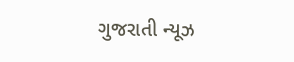ગુજરાતી ન્યૂઝ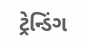ટ્રેન્ડિંગ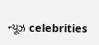ન્યૂઝ celebrities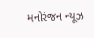મનોરંજન ન્યૂઝ